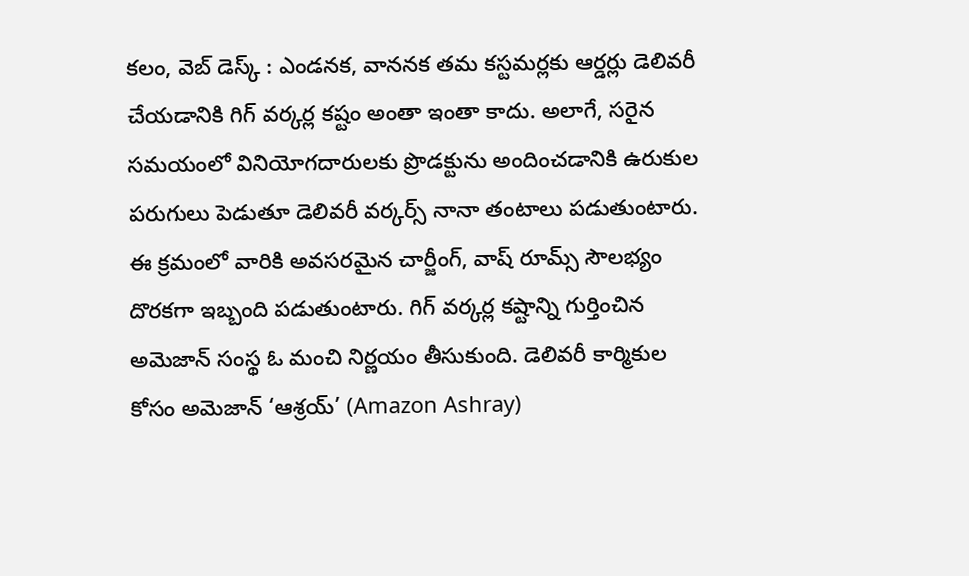కలం, వెబ్ డెస్క్ : ఎండనక, వాననక తమ కస్టమర్లకు ఆర్డర్లు డెలివరీ చేయడానికి గిగ్ వర్కర్ల కష్టం అంతా ఇంతా కాదు. అలాగే, సరైన సమయంలో వినియోగదారులకు ప్రొడక్టును అందించడానికి ఉరుకుల పరుగులు పెడుతూ డెలివరీ వర్కర్స్ నానా తంటాలు పడుతుంటారు. ఈ క్రమంలో వారికి అవసరమైన చార్జీంగ్, వాష్ రూమ్స్ సౌలభ్యం దొరకగా ఇబ్బంది పడుతుంటారు. గిగ్ వర్కర్ల కష్టాన్ని గుర్తించిన అమెజాన్ సంస్థ ఓ మంచి నిర్ణయం తీసుకుంది. డెలివరీ కార్మికుల కోసం అమెజాన్ ‘ఆశ్రయ్’ (Amazon Ashray)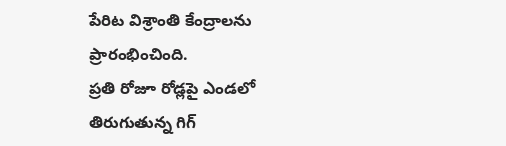పేరిట విశ్రాంతి కేంద్రాలను ప్రారంభించింది.
ప్రతి రోజూ రోడ్లపై ఎండలో తిరుగుతున్న గిగ్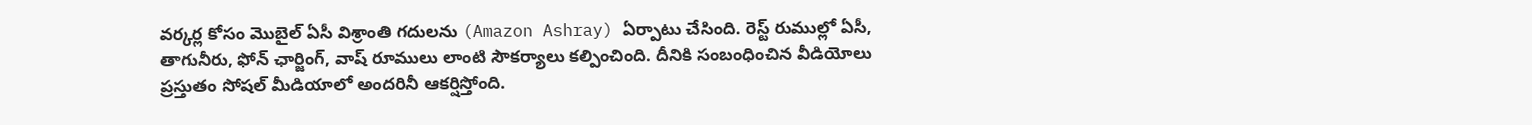వర్కర్ల కోసం మొబైల్ ఏసీ విశ్రాంతి గదులను (Amazon Ashray) ఏర్పాటు చేసింది. రెస్ట్ రుముల్లో ఏసీ, తాగునీరు, ఫోన్ ఛార్జింగ్, వాష్ రూములు లాంటి సౌకర్యాలు కల్పించింది. దీనికి సంబంధించిన వీడియోలు ప్రస్తుతం సోషల్ మీడియాలో అందరినీ ఆకర్షిస్తోంది.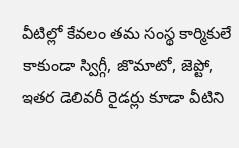వీటిల్లో కేవలం తమ సంస్థ కార్మికులే కాకుండా స్విగ్గీ, జొమాటో, జెప్టో, ఇతర డెలివరీ రైడర్లు కూడా వీటిని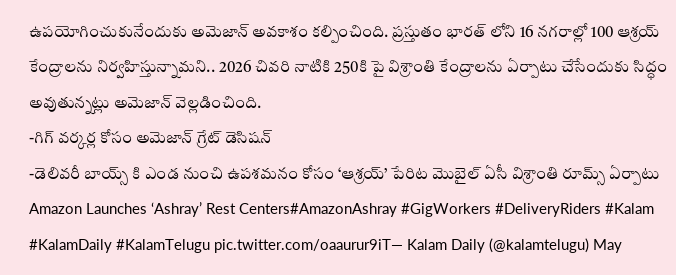ఉపయోగించుకునేందుకు అమెజాన్ అవకాశం కల్పించింది. ప్రస్తుతం భారత్ లోని 16 నగరాల్లో 100 ఆశ్రయ్ కేంద్రాలను నిర్వహిస్తున్నామని.. 2026 చివరి నాటికి 250కి పై విశ్రాంతి కేంద్రాలను ఏర్పాటు చేసేందుకు సిద్ధం అవుతున్నట్లు అమెజాన్ వెల్లడించింది.
-గిగ్ వర్కర్ల కోసం అమెజాన్ గ్రేట్ డెసిషన్
-డెలివరీ బాయ్స్ కి ఎండ నుంచి ఉపశమనం కోసం ‘ఆశ్రయ్’ పేరిట మొబైల్ ఏసీ విశ్రాంతి రూమ్స్ ఏర్పాటు
Amazon Launches ‘Ashray’ Rest Centers#AmazonAshray #GigWorkers #DeliveryRiders #Kalam #KalamDaily #KalamTelugu pic.twitter.com/oaaurur9iT— Kalam Daily (@kalamtelugu) May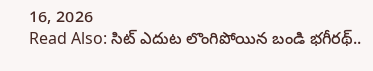16, 2026
Read Also: సిట్ ఎదుట లొంగిపోయిన బండి భగీరథ్..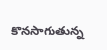కొనసాగుతున్న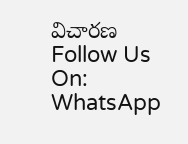విచారణ
Follow Us On: WhatsApp